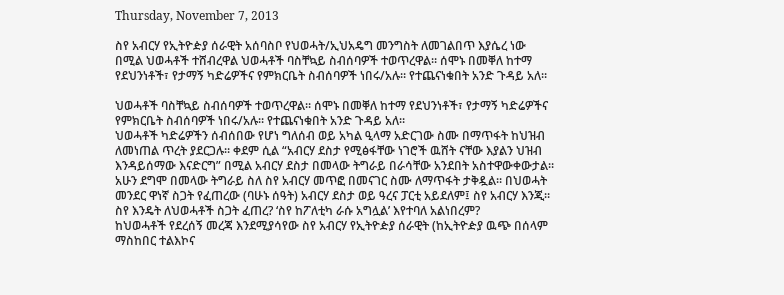Thursday, November 7, 2013

ስየ አብርሃ የኢትዮዽያ ሰራዊት አሰባስቦ የህወሓት/ኢህአዴግ መንግስት ለመገልበጥ እያሴረ ነው በሚል ህወሓቶች ተሸብረዋል ህወሓቶች ባስቸኳይ ስብሰባዎች ተወጥረዋል። ሰሞኑ በመቐለ ከተማ የደህንነቶች፣ የታማኝ ካድሬዎችና የምክርቤት ስብሰባዎች ነበሩ/አሉ። የተጨናነቁበት አንድ ጉዳይ አለ።

ህወሓቶች ባስቸኳይ ስብሰባዎች ተወጥረዋል። ሰሞኑ በመቐለ ከተማ የደህንነቶች፣ የታማኝ ካድሬዎችና የምክርቤት ስብሰባዎች ነበሩ/አሉ። የተጨናነቁበት አንድ ጉዳይ አለ።
ህወሓቶች ካድሬዎችን ሰብሰበው የሆነ ግለሰብ ወይ አካል ዒላማ አድርገው ስሙ በማጥፋት ከህዝብ ለመነጠል ጥረት ያደርጋሉ። ቀደም ሲል “አብርሃ ደስታ የሚፅፋቸው ነገሮች ዉሸት ናቸው እያልን ህዝብ እንዳይሰማው እናድርግ” በሚል አብርሃ ደስታ በመላው ትግራይ በራሳቸው አንደበት አስተዋውቀውታል።
አሁን ደግሞ በመላው ትግራይ ስለ ስየ አብርሃ መጥፎ በመናገር ስሙ ለማጥፋት ታቅዷል። በህወሓት መንደር ዋነኛ ስጋት የፈጠረው (ባሁኑ ሰዓት) አብርሃ ደስታ ወይ ዓረና ፓርቲ አይደለም፤ ስየ አብርሃ እንጂ። ስየ እንዴት ለህወሓቶች ስጋት ፈጠረ? ‘ስየ ከፖለቲካ ራሱ አግሏል’ እየተባለ አልነበረም?
ከህወሓቶች የደረሰኝ መረጃ እንደሚያሳየው ስየ አብርሃ የኢትዮዽያ ሰራዊት (ከኢትዮዽያ ዉጭ በሰላም ማስከበር ተልእኮና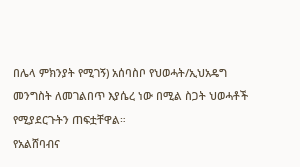በሌላ ምክንያት የሚገኝ) አሰባስቦ የህወሓት/ኢህአዴግ መንግስት ለመገልበጥ እያሴረ ነው በሚል ስጋት ህወሓቶች የሚያደርጉትን ጠፍቷቸዋል።
የአልሸባብና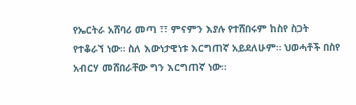የኤርትራ አሸባሪ መጣ ፣፣ ምናምን እያሉ የተሸበሩም ከስየ ስጋት የተቆራኘ ነው። ስለ እውነታዊነቱ እርግጠኛ አይደለሁም። ህወሓቶች በስየ አብርሃ መሸበራቸው ግን እርግጠኛ ነው።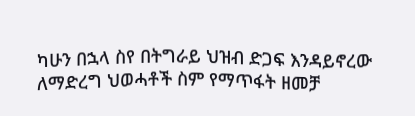ካሁን በኋላ ስየ በትግራይ ህዝብ ድጋፍ እንዳይኖረው ለማድረግ ህወሓቶች ስም የማጥፋት ዘመቻ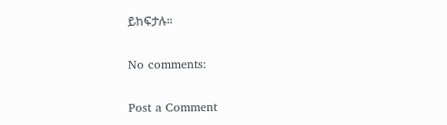ይከፍታሉ።

No comments:

Post a Comment